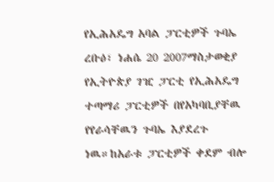የኢሕአዴግ አባል ፓርቲዎች ጉባኤ
ረቡዕ፣ ነሐሴ 20 2007ማስታወቂያ
የኢትዮጵያ ገዢ ፓርቲ የኢሕአዴግ ተጣማሪ ፓርቲዎች በየአካባቢያቸዉ የየራሳቸዉን ጉባኤ እያደረጉ ነዉ።ከአራቱ ፓርቲዎች ቀደም ብሎ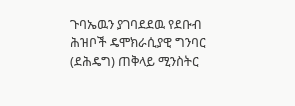ጉባኤዉን ያገባደደዉ የደቡብ ሕዝቦች ዴሞክራሲያዊ ግንባር (ደሕዴግ) ጠቅላይ ሚንስትር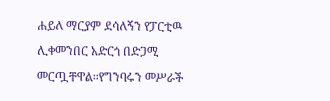ሐይለ ማርያም ደሳለኝን የፓርቲዉ ሊቀመንበር አድርጎ በድጋሚ መርጧቸዋል።የግንባሩን መሥራች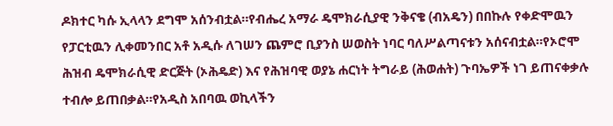ዶክተር ካሱ ኢላላን ደግሞ አሰንብቷል።የብሔረ አማራ ዴሞክራሲያዊ ንቅናቄ (ብአዴን) በበኩሉ የቀድሞዉን የፓርቲዉን ሊቀመንበር አቶ አዲሱ ለገሠን ጨምሮ ቢያንስ ሠወስት ነባር ባለሥልጣናቱን አሰናብቷል።የኦሮሞ ሕዝብ ዴሞክራሲዊ ድርጅት (ኦሕዴድ) እና የሕዝባዊ ወያኔ ሐርነት ትግራይ (ሕወሐት) ጉባኤዎች ነገ ይጠናቀቃሉ ተብሎ ይጠበቃል።የአዲስ አበባዉ ወኪላችን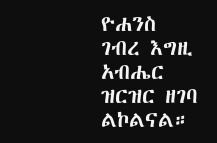ዮሐንስ ገብረ እግዚ አብሔር ዝርዝር ዘገባ ልኮልናል።